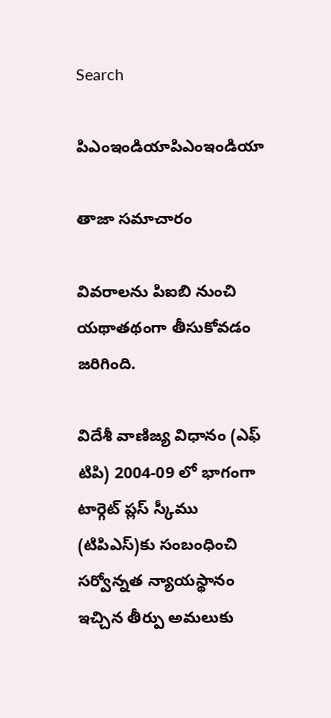Search

పిఎంఇండియాపిఎంఇండియా

తాజా స‌మాచారం

వివరాలను పిఐబి నుంచి యథాతథంగా తీసుకోవడం జరిగింది.

విదేశీ వాణిజ్య విధానం (ఎఫ్ టిపి) 2004-09 లో భాగంగా టార్గెట్ ప్ల‌స్ స్కీము (టిపిఎస్‌)కు సంబంధించి సర్వోన్నత న్యాయస్థానం ఇచ్చిన తీర్పు అమ‌లుకు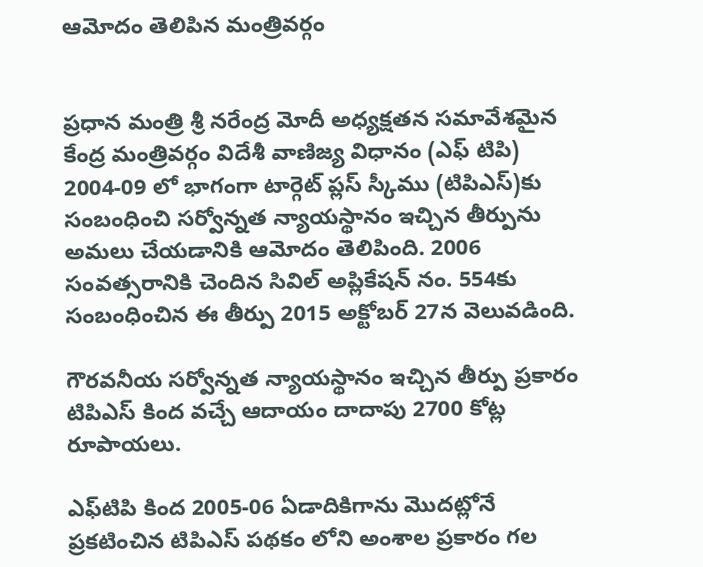ఆమోదం తెలిపిన మంత్రివర్గం


ప్ర‌ధాన మంత్రి శ్రీ న‌రేంద్ర మోదీ అధ్య‌క్ష‌త‌న స‌మావేశ‌మైన కేంద్ర మంత్రివర్గం విదేశీ వాణిజ్య విధానం (ఎఫ్ టిపి) 2004-09 లో భాగంగా టార్గెట్ ప్ల‌స్ స్కీము (టిపిఎస్‌)కు సంబంధించి సర్వోన్నత న్యాయస్థానం ఇచ్చిన తీర్పును అమ‌లు చేయ‌డానికి ఆమోదం తెలిపింది. 2006 సంవ‌త్స‌రానికి చెందిన‌ సివిల్ అప్లికేష‌న్ నం. 554కు సంబంధించిన ఈ తీర్పు 2015 అక్టోబ‌ర్ 27న వెలువ‌డింది.

గౌర‌వ‌నీయ సర్వోన్నత న్యాయస్థానం ఇచ్చిన తీర్పు ప్ర‌కారం టిపిఎస్ కింద వ‌చ్చే ఆదాయం దాదాపు 2700 కోట్ల రూపాయలు.

ఎఫ్‌టిపి కింద 2005-06 ఏడాదికిగాను మొద‌ట్లోనే ప్ర‌క‌టించిన ట‌ిపిఎస్ ప‌థ‌కం లోని అంశాల ప్ర‌కారం గ‌ల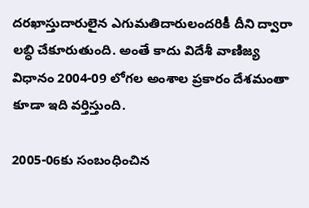ద‌ర‌ఖాస్తుదారులైన ఎగుమ‌తిదారులంద‌రికీ దీని ద్వారా ల‌బ్ధి చేకూరుతుంది. అంతే కాదు విదేశీ వాణిజ్య విధానం 2004-09 లోగ‌ల అంశాల ప్ర‌కారం దేశ‌మంతా కూడా ఇది వ‌ర్తిస్తుంది.

2005-06కు సంబంధించిన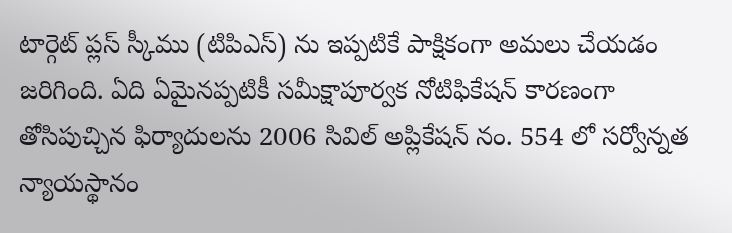టార్గెట్ ప్ల‌స్ స్కీము (టిపిఎస్) ను ఇప్ప‌టికే పాక్షికంగా అమ‌లు చేయ‌డం జ‌రిగింది. ఏది ఏమైన‌ప్ప‌టికీ స‌మీక్షాపూర్వ‌క నోటిఫికేష‌న్ కార‌ణంగా తోసిపుచ్చిన ఫిర్యాదులను 2006 సివిల్ అప్లికేష‌న్ నం. 554 లో సర్వోన్నత న్యాయస్థానం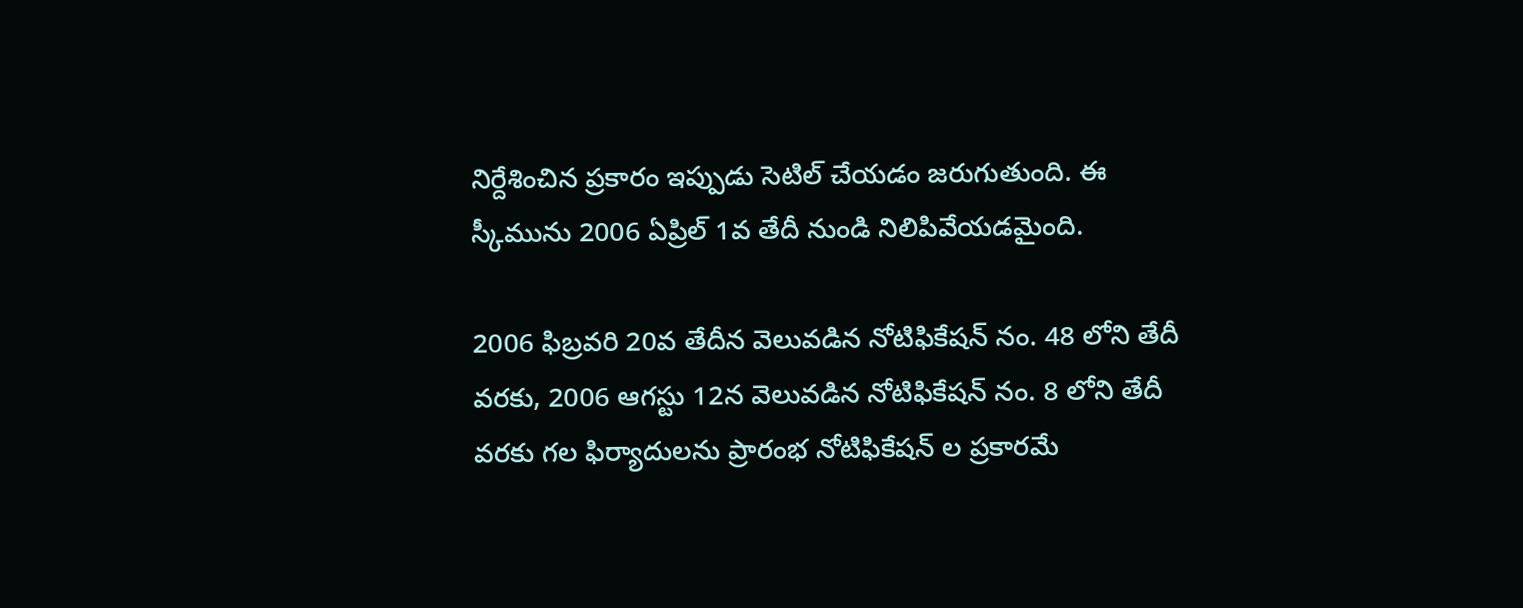నిర్దేశించిన ప్ర‌కారం ఇప్పుడు సెటిల్ చేయ‌డం జ‌రుగుతుంది. ఈ స్కీమును 2006 ఏప్రిల్ 1వ తేదీ నుండి నిలిపివేయడమైంది.

2006 ఫిబ్ర‌వ‌రి 20వ తేదీన వెలువ‌డిన నోటిఫికేష‌న్ నం. 48 లోని తేదీ వ‌ర‌కు, 2006 ఆగ‌స్టు 12న వెలువ‌డిన నోటిఫికేష‌న్ నం. 8 లోని తేదీ వ‌ర‌కు గ‌ల ఫిర్యాదుల‌ను ప్రారంభ నోటిఫికేష‌న్ ల ప్ర‌కార‌మే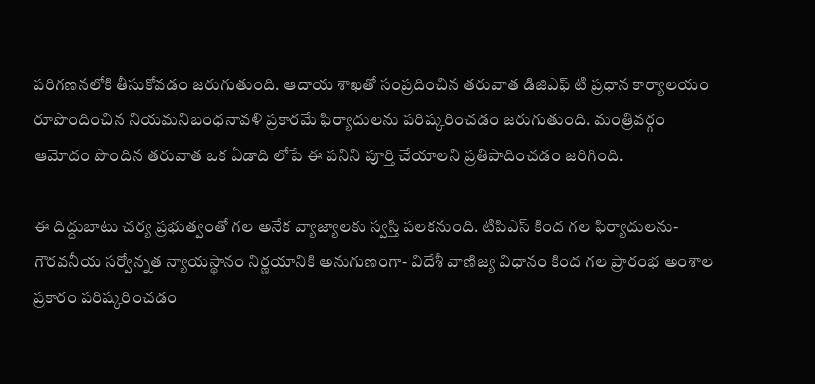ప‌రిగ‌ణ‌నలోకి తీసుకోవ‌డం జ‌రుగుతుంది. ఆదాయ శాఖతో సంప్ర‌దించిన త‌రువాత డిజిఎఫ్ టి ప్ర‌ధాన కార్యాల‌యం రూపొందించిన నియ‌మ‌నిబంధ‌నావ‌ళి ప్ర‌కార‌మే ఫిర్యాదుల‌ను ప‌రిష్క‌రించ‌డం జ‌రుగుతుంది. మంత్రివర్గం ఆమోదం పొందిన త‌రువాత ఒక ఏడాది లోపే ఈ ప‌నిని పూర్తి చేయాల‌ని ప్ర‌తిపాదించ‌డం జ‌రిగింది.

ఈ దిద్దుబాటు చర్య ప్ర‌భుత్వంతో గ‌ల‌ అనేక వ్యాజ్యాల‌కు స్వస్తి పలకనుంది. టిపిఎస్ కింద‌ గ‌ల ఫిర్యాదుల‌ను- గౌర‌వ‌నీయ సర్వోన్నత న్యాయస్థానం నిర్ణయానికి అనుగుణంగా- విదేశీ వాణిజ్య విధానం కింద‌ గ‌ల ప్రారంభ అంశాల ప్ర‌కారం ప‌రిష్కరించ‌డం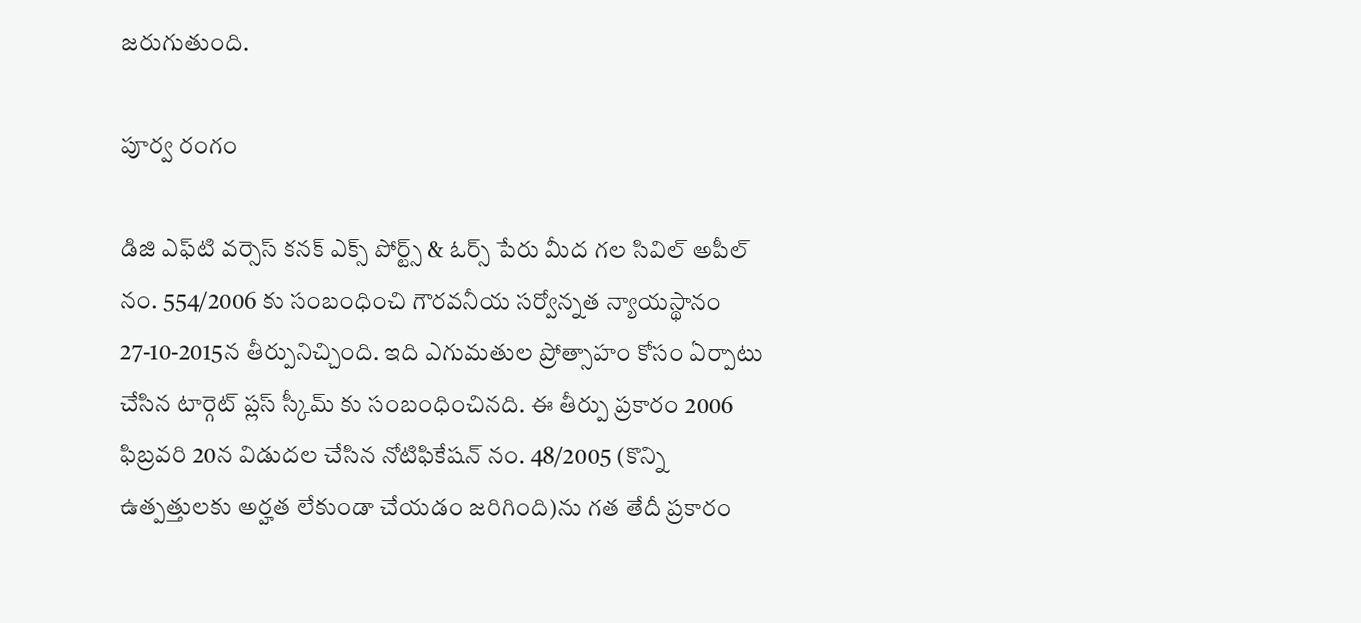జ‌రుగుతుంది.

పూర్వ రంగం

డిజి ఎఫ్‌టి వ‌ర్సెస్ క‌న‌క్ ఎక్స్ పోర్ట్స్ & ఓర్స్ పేరు మీద‌ గ‌ల సివిల్ అపీల్ నం. 554/2006 కు సంబంధించి గౌర‌వ‌నీయ సర్వోన్నత న్యాయస్థానం 27-10-2015న తీర్పునిచ్చింది. ఇది ఎగుమ‌తుల ప్రోత్సాహం కోసం ఏర్పాటు చేసిన టార్గెట్ ప్ల‌స్ స్కీమ్ కు సంబంధించిన‌ది. ఈ తీర్పు ప్రకారం 2006 ఫిబ్ర‌వ‌రి 20న విడుద‌ల చేసిన నోటిఫికేష‌న్‌ నం. 48/2005 (కొన్ని ఉత్ప‌త్తులకు అర్హ‌త లేకుండా చేయ‌డం జ‌రిగింది)ను గ‌త తేదీ ప్ర‌కారం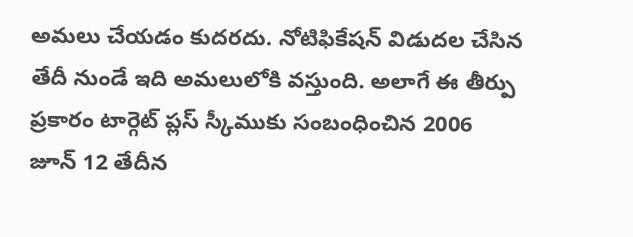అమ‌లు చేయ‌డం కుద‌ర‌దు. నోటిఫికేష‌న్ విడుద‌ల చేసిన తేదీ నుండే ఇది అమ‌లులోకి వ‌స్తుంది. అలాగే ఈ తీర్పు ప్ర‌కారం టార్గెట్ ప్ల‌స్ స్కీముకు సంబంధించిన‌ 2006 జూన్ 12 తేదీన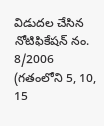విడుద‌ల చేసిన‌ నోటిఫికేష‌న్ నం. 8/2006 (గ‌తంలోని 5, 10, 15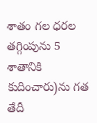శాతం గ‌ల ధ‌ర‌ల త‌గ్గింపును 5 శాతానికి కుదించారు)ను గ‌త తేదీ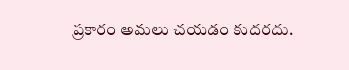ప్ర‌కారం అమ‌లు చ‌య‌డం కుద‌రదు.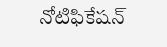నోటిఫికేష‌న్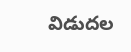విడుద‌ల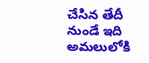చేసిన తేదీ నుండే ఇది అమ‌లులోకి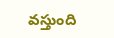వ‌స్తుంది